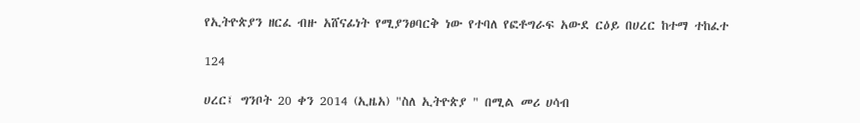የኢትዮጵያን ዘርፈ ብዙ አሸናፊነት የሚያንፀባርቅ ነው የተባለ የፎቶግራፍ አውደ ርዕይ በሀረር ከተማ ተከፈተ

124

ሀረር፤ ግንቦት 20 ቀን 2014 (ኢዜአ) "ስለ ኢትዮጵያ " በሚል መሪ ሀሳብ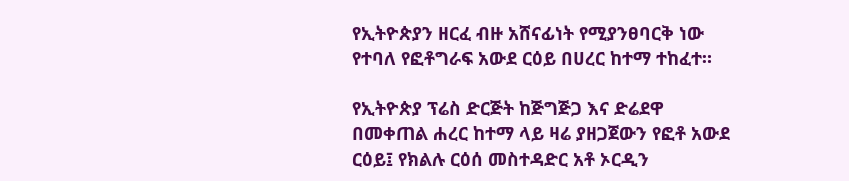የኢትዮጵያን ዘርፈ ብዙ አሸናፊነት የሚያንፀባርቅ ነው የተባለ የፎቶግራፍ አውደ ርዕይ በሀረር ከተማ ተከፈተ።

የኢትዮጵያ ፕሬስ ድርጅት ከጅግጅጋ እና ድሬደዋ በመቀጠል ሐረር ከተማ ላይ ዛሬ ያዘጋጀውን የፎቶ አውደ ርዕይ፤ የክልሉ ርዕሰ መስተዳድር አቶ ኦርዲን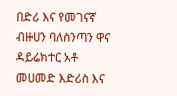በድሪ እና የመገናኛ ብዙሀን ባለስንጣን ዋና ዳይሬክተር አቶ መሀመድ እድሪስ እና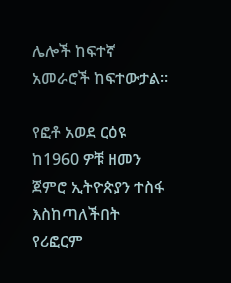ሌሎች ከፍተኛ አመራሮች ከፍተውታል።

የፎቶ አወደ ርዕዩ ከ1960 ዎቹ ዘመን ጀምሮ ኢትዮጵያን ተስፋ እስከጣለችበት የሪፎርም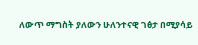ለውጥ ማግስት ያለውን ሁለንተናዊ ገፅታ በሚያሳይ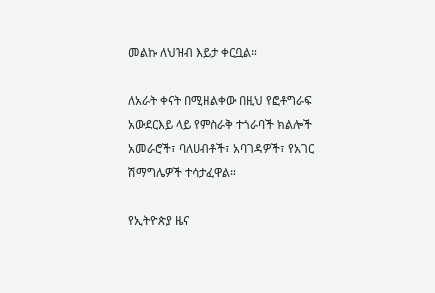መልኩ ለህዝብ እይታ ቀርቧል።

ለአራት ቀናት በሚዘልቀው በዚህ የፎቶግራፍ አውደርእይ ላይ የምስራቅ ተጎራባች ክልሎች አመራሮች፣ ባለሀብቶች፣ አባገዳዎች፣ የአገር ሽማግሌዎች ተሳታፈዋል።

የኢትዮጵያ ዜና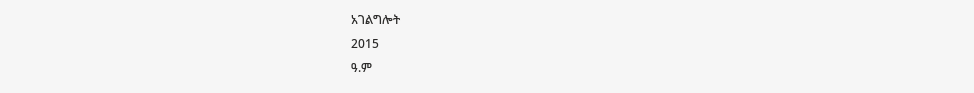አገልግሎት
2015
ዓ.ም